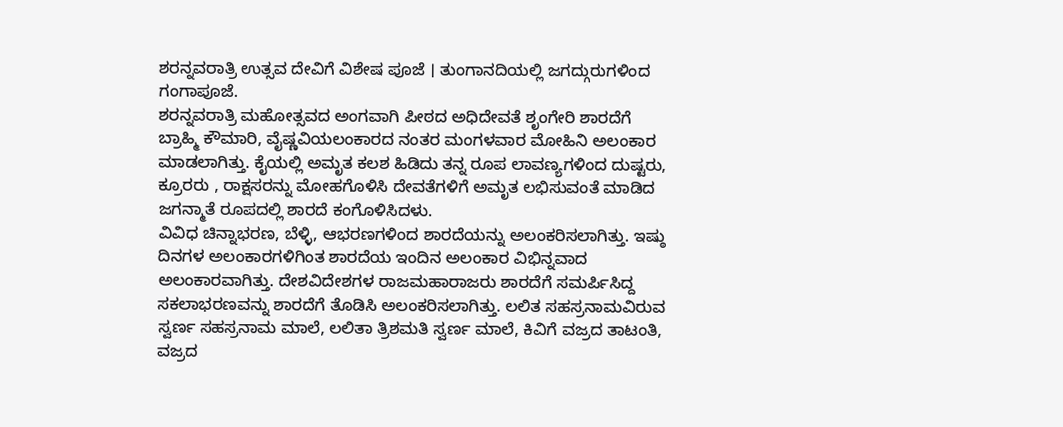ಶರನ್ನವರಾತ್ರಿ ಉತ್ಸವ ದೇವಿಗೆ ವಿಶೇಷ ಪೂಜೆ । ತುಂಗಾನದಿಯಲ್ಲಿ ಜಗದ್ಗುರುಗಳಿಂದ ಗಂಗಾಪೂಜೆ.
ಶರನ್ನವರಾತ್ರಿ ಮಹೋತ್ಸವದ ಅಂಗವಾಗಿ ಪೀಠದ ಅಧಿದೇವತೆ ಶೃಂಗೇರಿ ಶಾರದೆಗೆ ಬ್ರಾಹ್ಮಿ ಕೌಮಾರಿ, ವೈಷ್ಣವಿಯಲಂಕಾರದ ನಂತರ ಮಂಗಳವಾರ ಮೋಹಿನಿ ಅಲಂಕಾರ ಮಾಡಲಾಗಿತ್ತು. ಕೈಯಲ್ಲಿ ಅಮೃತ ಕಲಶ ಹಿಡಿದು ತನ್ನ ರೂಪ ಲಾವಣ್ಯಗಳಿಂದ ದುಷ್ಟರು, ಕ್ರೂರರು , ರಾಕ್ಷಸರನ್ನು ಮೋಹಗೊಳಿಸಿ ದೇವತೆಗಳಿಗೆ ಅಮೃತ ಲಭಿಸುವಂತೆ ಮಾಡಿದ ಜಗನ್ಮಾತೆ ರೂಪದಲ್ಲಿ ಶಾರದೆ ಕಂಗೊಳಿಸಿದಳು.
ವಿವಿಧ ಚಿನ್ನಾಭರಣ, ಬೆಳ್ಳಿ, ಆಭರಣಗಳಿಂದ ಶಾರದೆಯನ್ನು ಅಲಂಕರಿಸಲಾಗಿತ್ತು. ಇಷ್ಠು ದಿನಗಳ ಅಲಂಕಾರಗಳಿಗಿಂತ ಶಾರದೆಯ ಇಂದಿನ ಅಲಂಕಾರ ವಿಭಿನ್ನವಾದ ಅಲಂಕಾರವಾಗಿತ್ತು. ದೇಶವಿದೇಶಗಳ ರಾಜಮಹಾರಾಜರು ಶಾರದೆಗೆ ಸಮರ್ಪಿಸಿದ್ದ ಸಕಲಾಭರಣವನ್ನು ಶಾರದೆಗೆ ತೊಡಿಸಿ ಅಲಂಕರಿಸಲಾಗಿತ್ತು. ಲಲಿತ ಸಹಸ್ರನಾಮವಿರುವ ಸ್ವರ್ಣ ಸಹಸ್ರನಾಮ ಮಾಲೆ, ಲಲಿತಾ ತ್ರಿಶಮತಿ ಸ್ವರ್ಣ ಮಾಲೆ, ಕಿವಿಗೆ ವಜ್ರದ ತಾಟಂತಿ, ವಜ್ರದ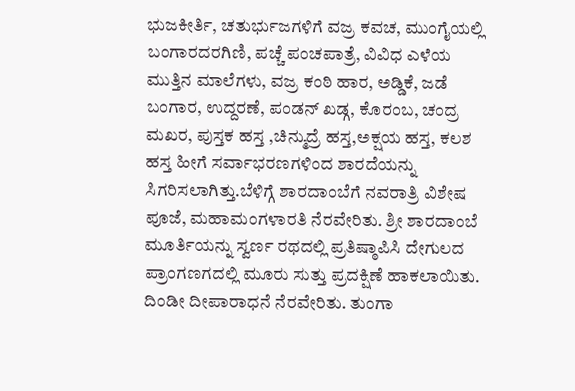ಭುಜಕೀರ್ತಿ, ಚತುರ್ಭುಜಗಳಿಗೆ ವಜ್ರ ಕವಚ, ಮುಂಗೈಯಲ್ಲಿ ಬಂಗಾರದರಗಿಣಿ, ಪಚ್ಚೆ ಪಂಚಪಾತ್ರೆ, ವಿವಿಧ ಎಳೆಯ ಮುತ್ತಿನ ಮಾಲೆಗಳು, ವಜ್ರ ಕಂಠಿ ಹಾರ, ಅಡ್ಡಿಕೆ, ಜಡೆ ಬಂಗಾರ, ಉದ್ದರಣೆ, ಪಂಡನ್ ಖಡ್ಗ, ಕೊರಂಬ, ಚಂದ್ರ ಮಖರ, ಪುಸ್ತಕ ಹಸ್ತ ,ಚಿನ್ಮುದ್ರೆ ಹಸ್ತ,ಅಕ್ಷಯ ಹಸ್ತ, ಕಲಶ ಹಸ್ತ ಹೀಗೆ ಸರ್ವಾಭರಣಗಳಿಂದ ಶಾರದೆಯನ್ನು ಸಿಗರಿಸಲಾಗಿತ್ತು.ಬೆಳಿಗ್ಗೆ ಶಾರದಾಂಬೆಗೆ ನವರಾತ್ರಿ ವಿಶೇಷ ಪೂಜೆ, ಮಹಾಮಂಗಳಾರತಿ ನೆರವೇರಿತು. ಶ್ರೀ ಶಾರದಾಂಬೆ ಮೂರ್ತಿಯನ್ನು ಸ್ವರ್ಣ ರಥದಲ್ಲಿ ಪ್ರತಿಷ್ಠಾಪಿಸಿ ದೇಗುಲದ ಪ್ರಾಂಗಣಗದಲ್ಲಿ ಮೂರು ಸುತ್ತು ಪ್ರದಕ್ಷಿಣೆ ಹಾಕಲಾಯಿತು. ದಿಂಡೀ ದೀಪಾರಾಧನೆ ನೆರವೇರಿತು. ತುಂಗಾ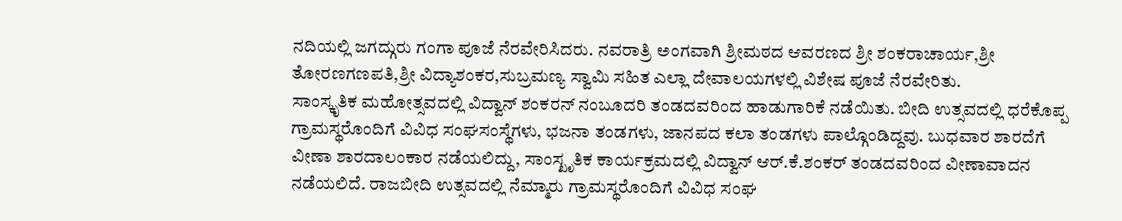ನದಿಯಲ್ಲಿ ಜಗದ್ಗುರು ಗಂಗಾ ಪೂಜೆ ನೆರವೇರಿಸಿದರು. ನವರಾತ್ರಿ ಅಂಗವಾಗಿ ಶ್ರೀಮಠದ ಆವರಣದ ಶ್ರೀ ಶಂಕರಾಚಾರ್ಯ,ಶ್ರೀ ತೋರಣಗಣಪತಿ,ಶ್ರೀ ವಿದ್ಯಾಶಂಕರ,ಸುಬ್ರಮಣ್ಯ ಸ್ವಾಮಿ ಸಹಿತ ಎಲ್ಲಾ ದೇವಾಲಯಗಳಲ್ಲಿ ವಿಶೇಷ ಪೂಜೆ ನೆರವೇರಿತು.
ಸಾಂಸ್ಕೃತಿಕ ಮಹೋತ್ಸವದಲ್ಲಿ ವಿದ್ವಾನ್ ಶಂಕರನ್ ನಂಬೂದರಿ ತಂಡದವರಿಂದ ಹಾಡುಗಾರಿಕೆ ನಡೆಯಿತು. ಬೀದಿ ಉತ್ಸವದಲ್ಲಿ ಧರೆಕೊಪ್ಪ ಗ್ರಾಮಸ್ಥರೊಂದಿಗೆ ವಿವಿಧ ಸಂಘಸಂಸ್ಥೆಗಳು, ಭಜನಾ ತಂಡಗಳು, ಜಾನಪದ ಕಲಾ ತಂಡಗಳು ಪಾಲ್ಗೊಂಡಿದ್ದವು. ಬುಧವಾರ ಶಾರದೆಗೆ ವೀಣಾ ಶಾರದಾಲಂಕಾರ ನಡೆಯಲಿದ್ದು, ಸಾಂಸ್ಖೃತಿಕ ಕಾರ್ಯಕ್ರಮದಲ್ಲಿ ವಿದ್ವಾನ್ ಆರ್.ಕೆ.ಶಂಕರ್ ತಂಡದವರಿಂದ ವೀಣಾವಾದನ ನಡೆಯಲಿದೆ. ರಾಜಬೀದಿ ಉತ್ಸವದಲ್ಲಿ ನೆಮ್ಮಾರು ಗ್ರಾಮಸ್ಥರೊಂದಿಗೆ ವಿವಿಧ ಸಂಘ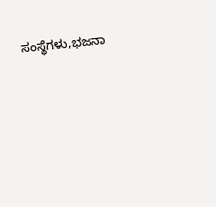ಸಂಸ್ಥೆಗಳು,ಭಜನಾ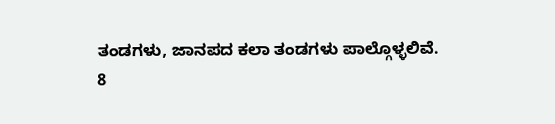ತಂಡಗಳು, ಜಾನಪದ ಕಲಾ ತಂಡಗಳು ಪಾಲ್ಗೊಳ್ಳಲಿವೆ.
8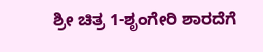ಶ್ರೀ ಚಿತ್ರ 1-ಶೃಂಗೇರಿ ಶಾರದೆಗೆ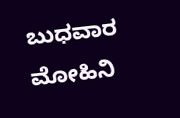ಬುಧವಾರ ಮೋಹಿನಿ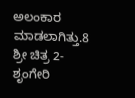ಅಲಂಕಾರ ಮಾಡಲಾಗಿತ್ತು.8 ಶ್ರೀ ಚಿತ್ರ 2-ಶೃಂಗೇರಿ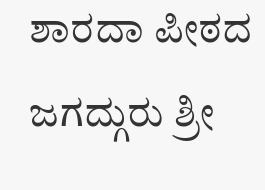ಶಾರದಾ ಪೀಠದ ಜಗದ್ಗುರು ಶ್ರೀ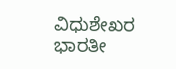ವಿಧುಶೇಖರ ಭಾರತೀ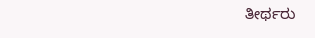ತೀರ್ಥರು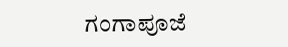ಗಂಗಾಪೂಜೆ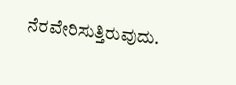ನೆರವೇರಿಸುತ್ತಿರುವುದು.